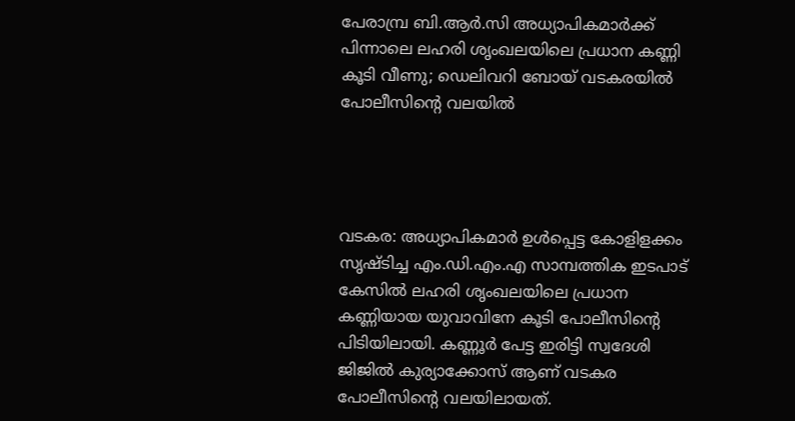പേരാമ്പ്ര ബി.ആർ.സി അധ്യാപികമാർക്ക് പിന്നാലെ ലഹരി ശൃംഖലയിലെ പ്രധാന കണ്ണി കൂടി വീണു; ഡെലിവറി ബോയ് വടകരയിൽ പോലീസിന്റെ വലയിൽ




വടകര: അധ്യാപികമാർ ഉൾപ്പെട്ട കോളിളക്കം സൃഷ്ടിച്ച എം.ഡി.എം.എ സാമ്പത്തിക ഇടപാട് കേസിൽ ലഹരി ശൃംഖലയിലെ പ്രധാന കണ്ണിയായ യുവാവിനേ കൂടി പോലീസിന്റെ പിടിയിലായി. കണ്ണൂർ പേട്ട ഇരിട്ടി സ്വദേശി ജിജിൽ കുര്യാക്കോസ് ആണ് വടകര പോലീസിന്റെ വലയിലായത്.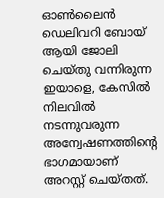ഓൺലൈൻ ഡെലിവറി ബോയ് ആയി ജോലി ചെയ്തു വന്നിരുന്ന ഇയാളെ, കേസിൽ നിലവിൽ നടന്നുവരുന്ന അന്വേഷണത്തിന്റെ ഭാഗമായാണ് അറസ്റ്റ് ചെയ്തത്.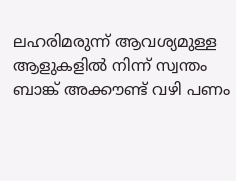ലഹരിമരുന്ന് ആവശ്യമുള്ള ആളുകളിൽ നിന്ന് സ്വന്തം ബാങ്ക് അക്കൗണ്ട് വഴി പണം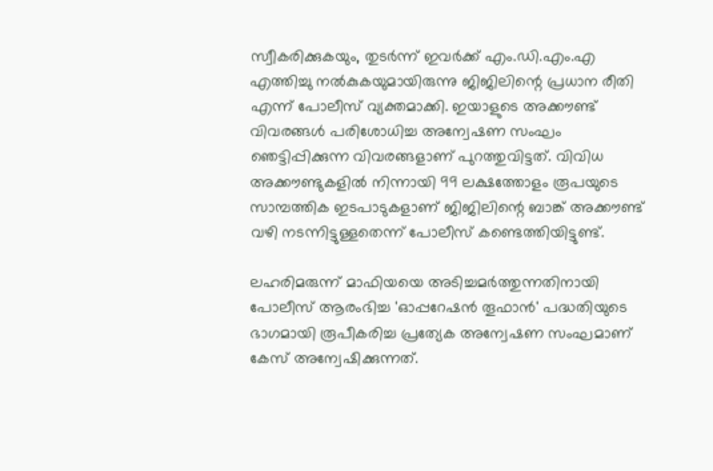സ്വീകരിക്കുകയും, തുടർന്ന് ഇവർക്ക് എം.ഡി.എം.എ എത്തിച്ചു നൽകുകയുമായിരുന്നു ജിജിലിന്റെ പ്രധാന രീതി എന്ന് പോലീസ് വ്യക്തമാക്കി. ഇയാളുടെ അക്കൗണ്ട് വിവരങ്ങൾ പരിശോധിച്ച അന്വേഷണ സംഘം ഞെട്ടിപ്പിക്കുന്ന വിവരങ്ങളാണ് പുറത്തുവിട്ടത്. വിവിധ അക്കൗണ്ടുകളിൽ നിന്നായി 99 ലക്ഷത്തോളം രൂപയുടെ സാമ്പത്തിക ഇടപാടുകളാണ് ജിജിലിന്റെ ബാങ്ക് അക്കൗണ്ട് വഴി നടന്നിട്ടുള്ളതെന്ന് പോലീസ് കണ്ടെത്തിയിട്ടുണ്ട്.

ലഹരിമരുന്ന് മാഫിയയെ അടിച്ചമർത്തുന്നതിനായി പോലീസ് ആരംഭിച്ച 'ഓപ്പറേഷൻ തൂഫാൻ' പദ്ധതിയുടെ ഭാഗമായി രൂപീകരിച്ച പ്രത്യേക അന്വേഷണ സംഘമാണ് കേസ് അന്വേഷിക്കുന്നത്.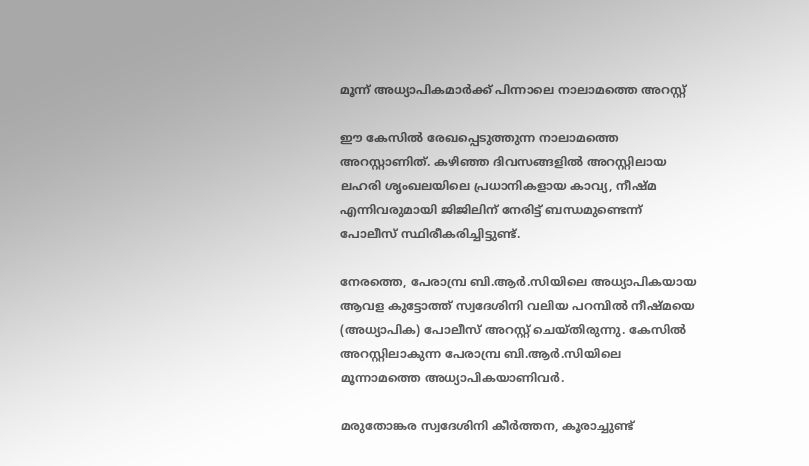മൂന്ന് അധ്യാപികമാർക്ക് പിന്നാലെ നാലാമത്തെ അറസ്റ്റ്

ഈ കേസിൽ രേഖപ്പെടുത്തുന്ന നാലാമത്തെ അറസ്റ്റാണിത്. കഴിഞ്ഞ ദിവസങ്ങളിൽ അറസ്റ്റിലായ ലഹരി ശൃംഖലയിലെ പ്രധാനികളായ കാവ്യ, നീഷ്‌മ എന്നിവരുമായി ജിജിലിന് നേരിട്ട് ബന്ധമുണ്ടെന്ന് പോലീസ് സ്ഥിരീകരിച്ചിട്ടുണ്ട്.

നേരത്തെ, പേരാമ്പ്ര ബി.ആർ.സിയിലെ അധ്യാപികയായ ആവള കുട്ടോത്ത് സ്വദേശിനി വലിയ പറമ്പിൽ നീഷ്‌മയെ (അധ്യാപിക) പോലീസ് അറസ്റ്റ് ചെയ്തിരുന്നു. കേസിൽ അറസ്റ്റിലാകുന്ന പേരാമ്പ്ര ബി.ആർ.സിയിലെ മൂന്നാമത്തെ അധ്യാപികയാണിവർ.

മരുതോങ്കര സ്വദേശിനി കീർത്തന, കൂരാച്ചുണ്ട്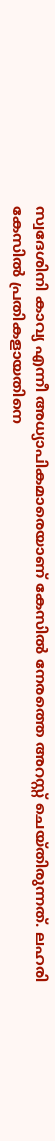സ്വദേശിനി കാവ്യ എന്നീ അധ്യാപികമാരെയാണ് കേസിൽ നേരത്തെ അറസ്റ്റ് ചെയ്തിരുന്നത്. ലഹരി കേസിൽ പ്രതികളായതിനെ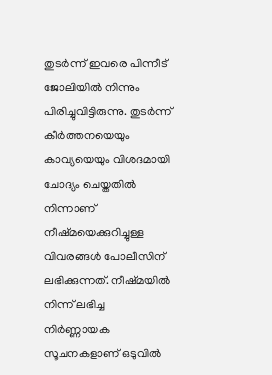തുടർന്ന് ഇവരെ പിന്നീട് ജോലിയിൽ നിന്നും പിരിച്ചുവിട്ടിരുന്നു. തുടർന്ന് കീർത്തനയെയും കാവ്യയെയും വിശദമായി ചോദ്യം ചെയ്തതിൽ നിന്നാണ് നീഷ്‌മയെക്കുറിച്ചുള്ള വിവരങ്ങൾ പോലീസിന് ലഭിക്കുന്നത്. നീഷ്‌മയിൽ നിന്ന് ലഭിച്ച നിർണ്ണായക സൂചനകളാണ് ഒടുവിൽ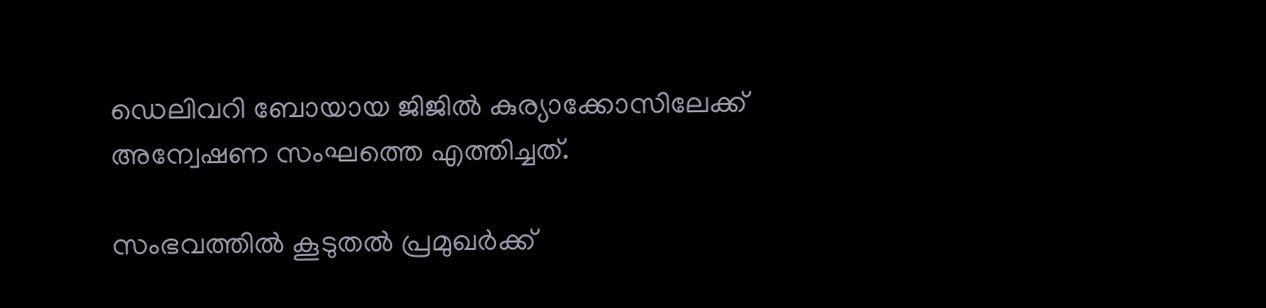ഡെലിവറി ബോയായ ജിജിൽ കുര്യാക്കോസിലേക്ക് അന്വേഷണ സംഘത്തെ എത്തിച്ചത്.

സംഭവത്തിൽ കൂടുതൽ പ്രമുഖർക്ക്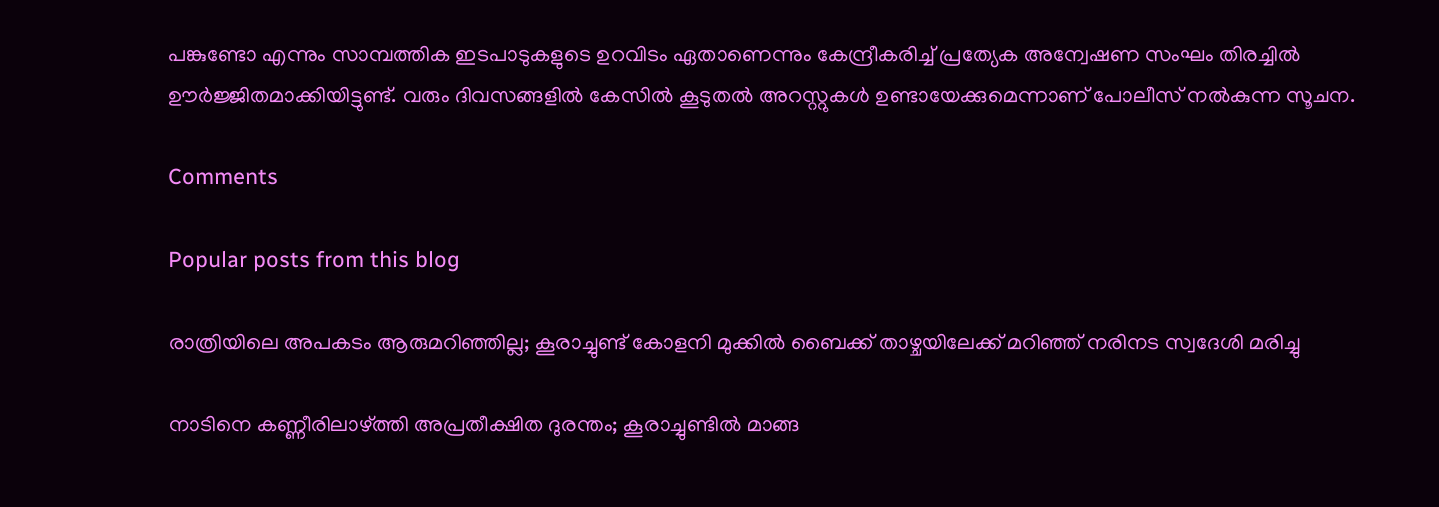പങ്കുണ്ടോ എന്നും സാമ്പത്തിക ഇടപാടുകളുടെ ഉറവിടം ഏതാണെന്നും കേന്ദ്രീകരിച്ച് പ്രത്യേക അന്വേഷണ സംഘം തിരച്ചിൽ ഊർജ്ജിതമാക്കിയിട്ടുണ്ട്. വരും ദിവസങ്ങളിൽ കേസിൽ കൂടുതൽ അറസ്റ്റുകൾ ഉണ്ടായേക്കുമെന്നാണ് പോലീസ് നൽകുന്ന സൂചന.

Comments

Popular posts from this blog

രാത്രിയിലെ അപകടം ആരുമറിഞ്ഞില്ല; കൂരാച്ചുണ്ട് കോളനി മുക്കിൽ ബൈക്ക് താഴ്ചയിലേക്ക് മറിഞ്ഞ് നരിനട സ്വദേശി മരിച്ചു

നാടിനെ കണ്ണീരിലാഴ്ത്തി അപ്രതീക്ഷിത ദുരന്തം; കൂരാച്ചുണ്ടിൽ മാങ്ങ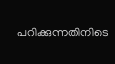പറിക്കുന്നതിനിടെ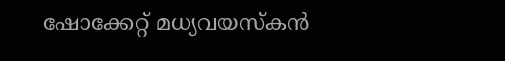ഷോക്കേറ്റ് മധ്യവയസ്കൻ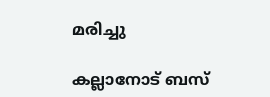മരിച്ചു

കല്ലാനോട് ബസ്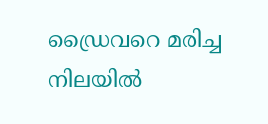ഡ്രൈവറെ മരിച്ച നിലയിൽ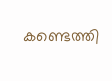കണ്ടെത്തി